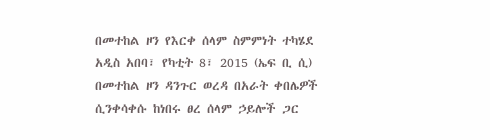በመተከል ዞን የእርቀ ሰላም ስምምነት ተካሄደ
አዲስ አበባ፣ የካቲት 8፣ 2015 (ኤፍ ቢ ሲ) በመተከል ዞን ዳንጉር ወረዳ በአራት ቀበሌዎች ሲንቀሳቀሱ ከነበሩ ፀረ ሰላም ኃይሎች ጋር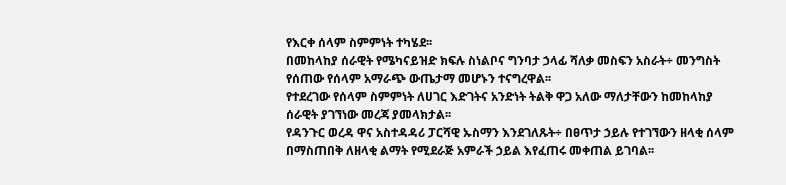የእርቀ ሰላም ስምምነት ተካሄደ፡፡
በመከላከያ ሰራዊት የሜካናይዝድ ክፍሉ ስነልቦና ግንባታ ኃላፊ ሻለቃ መስፍን አስራት÷ መንግስት የሰጠው የሰላም አማራጭ ውጤታማ መሆኑን ተናግረዋል፡፡
የተደረገው የሰላም ስምምነት ለሀገር እድገትና አንድነት ትልቅ ዋጋ አለው ማለታቸውን ከመከላከያ ሰራዊት ያገኘነው መረጃ ያመላክታል፡፡
የዳንጉር ወረዳ ዋና አስተዳዳሪ ፓርሻዊ ኡስማን እንደገለጹት÷ በፀጥታ ኃይሉ የተገኘውን ዘላቂ ሰላም በማስጠበቅ ለዘላቂ ልማት የሚደራጅ አምራች ኃይል እየፈጠሩ መቀጠል ይገባል፡፡